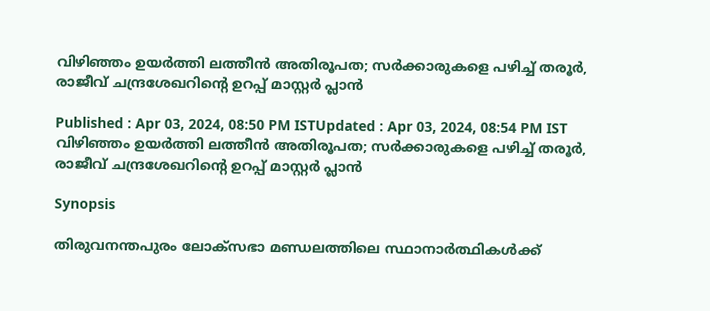വിഴിഞ്ഞം ഉയര്‍ത്തി ലത്തീൻ അതിരൂപത; സർക്കാരുകളെ പഴിച്ച് തരൂര്‍, രാജീവ് ചന്ദ്രശേഖറിന്റെ ഉറപ്പ് മാസ്റ്റ‍ര്‍ പ്ലാൻ

Published : Apr 03, 2024, 08:50 PM ISTUpdated : Apr 03, 2024, 08:54 PM IST
വിഴിഞ്ഞം ഉയര്‍ത്തി ലത്തീൻ അതിരൂപത; സർക്കാരുകളെ പഴിച്ച് തരൂര്‍, രാജീവ് ചന്ദ്രശേഖറിന്റെ ഉറപ്പ് മാസ്റ്റ‍ര്‍ പ്ലാൻ

Synopsis

തിരുവനന്തപുരം ലോക്സഭാ മണ്ഡലത്തിലെ സ്ഥാനാർത്ഥികൾക്ക്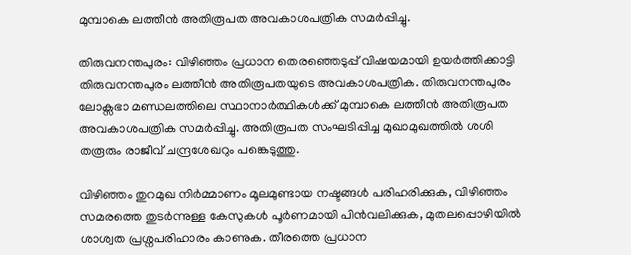മുമ്പാകെ ലത്തീൻ അതിരൂപത അവകാശപത്രിക സമർപ്പിച്ചു.

തിരുവനന്തപുരം: വിഴിഞ്ഞം പ്രധാന തെരഞ്ഞെടുപ്പ് വിഷയമായി ഉയർത്തിക്കാട്ടി തിരുവനന്തപുരം ലത്തീൻ അതിരൂപതയുടെ അവകാശപത്രിക. തിരുവനന്തപുരം ലോക്സഭാ മണ്ഡലത്തിലെ സ്ഥാനാർത്ഥികൾക്ക് മുമ്പാകെ ലത്തീൻ അതിരൂപത അവകാശപത്രിക സമർപ്പിച്ചു. അതിരൂപത സംഘടിപ്പിച്ച മുഖാമുഖത്തിൽ ശശി തരൂരും രാജീവ്‌ ചന്ദ്രശേഖറും പങ്കെടുത്തു.

വിഴിഞ്ഞം തുറമുഖ നിർമ്മാണം മൂലമുണ്ടായ നഷ്ടങ്ങൾ പരിഹരിക്കുക, വിഴിഞ്ഞം സമരത്തെ തുടർന്നുള്ള കേസുകൾ പൂർണമായി പിൻവലിക്കുക, മുതലപ്പൊഴിയിൽ ശാശ്വത പ്രശ്നപരിഹാരം കാണുക. തീരത്തെ പ്രധാന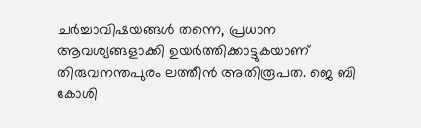ചർച്ചാവിഷയങ്ങൾ തന്നെ, പ്രധാന ആവശ്യങ്ങളാക്കി ഉയർത്തിക്കാട്ടുകയാണ് തിരുവനന്തപുരം ലത്തീൻ അതിരൂപത. ജെ ബി കോശി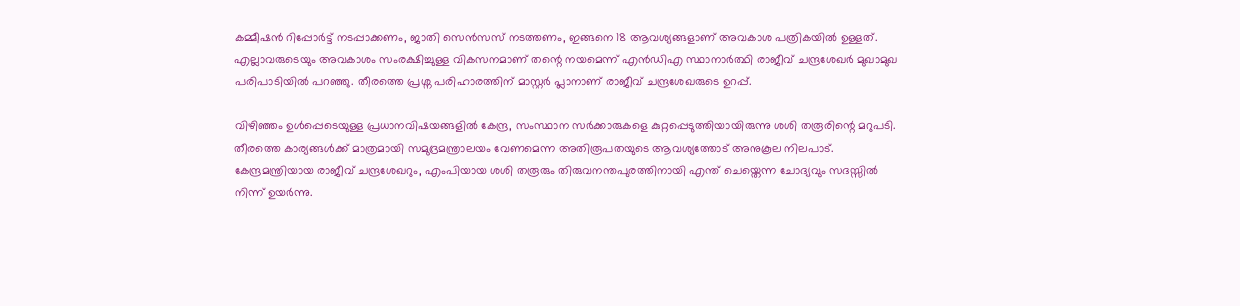കമ്മീഷൻ റിപ്പോർട്ട് നടപ്പാക്കണം, ജാതി സെൻസസ് നടത്തണം, ഇങ്ങനെ 18 ആവശ്യങ്ങളാണ് അവകാശ പത്രികയിൽ ഉള്ളത്. എല്ലാവരുടെയും അവകാശം സംരക്ഷിച്ചുള്ള വികസനമാണ് തന്റെ നയമെന്ന് എൻഡിഎ സ്ഥാനാർത്ഥി രാജീവ് ചന്ദ്രശേഖർ മുഖാമുഖ പരിപാടിയില്‍ പറഞ്ഞു. തീരത്തെ പ്രശ്ന പരിഹാരത്തിന് മാസ്റ്റർ പ്ലാനാണ് രാജീവ് ചന്ദ്രശേഖരുടെ ഉറപ്പ്.

വിഴിഞ്ഞം ഉൾപ്പെടെയുള്ള പ്രധാനവിഷയങ്ങളിൽ കേന്ദ്ര, സംസ്ഥാന സർക്കാരുകളെ കുറ്റപ്പെടുത്തിയായിരുന്നു ശശി തരൂരിന്റെ മറുപടി. തീരത്തെ കാര്യങ്ങൾക്ക് മാത്രമായി സമുദ്രമന്ത്രാലയം വേണമെന്ന അതിരൂപതയുടെ ആവശ്യത്തോട് അനുകൂല നിലപാട്. കേന്ദ്രമന്ത്രിയായ രാജീവ് ചന്ദ്രശേഖറും, എംപിയായ ശശി തരൂരും തിരുവനന്തപുരത്തിനായി എന്ത് ചെയ്തെന്ന ചോദ്യവും സദസ്സിൽ നിന്ന് ഉയർന്നു.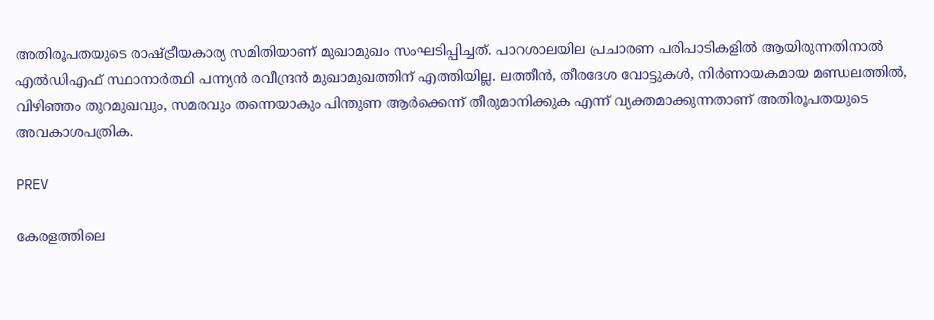അതിരൂപതയുടെ രാഷ്ട്രീയകാര്യ സമിതിയാണ് മുഖാമുഖം സംഘടിപ്പിച്ചത്. പാറശാലയില പ്രചാരണ പരിപാടികളിൽ ആയിരുന്നതിനാൽ എൽഡിഎഫ് സ്ഥാനാർത്ഥി പന്ന്യൻ രവീന്ദ്രൻ മുഖാമുഖത്തിന് എത്തിയില്ല. ലത്തീൻ, തീരദേശ വോട്ടുകൾ, നിർണായകമായ മണ്ഡലത്തിൽ, വിഴിഞ്ഞം തുറമുഖവും, സമരവും തന്നെയാകും പിന്തുണ ആർക്കെന്ന് തീരുമാനിക്കുക എന്ന് വ്യക്തമാക്കുന്നതാണ് അതിരൂപതയുടെ അവകാശപത്രിക.

PREV

കേരളത്തിലെ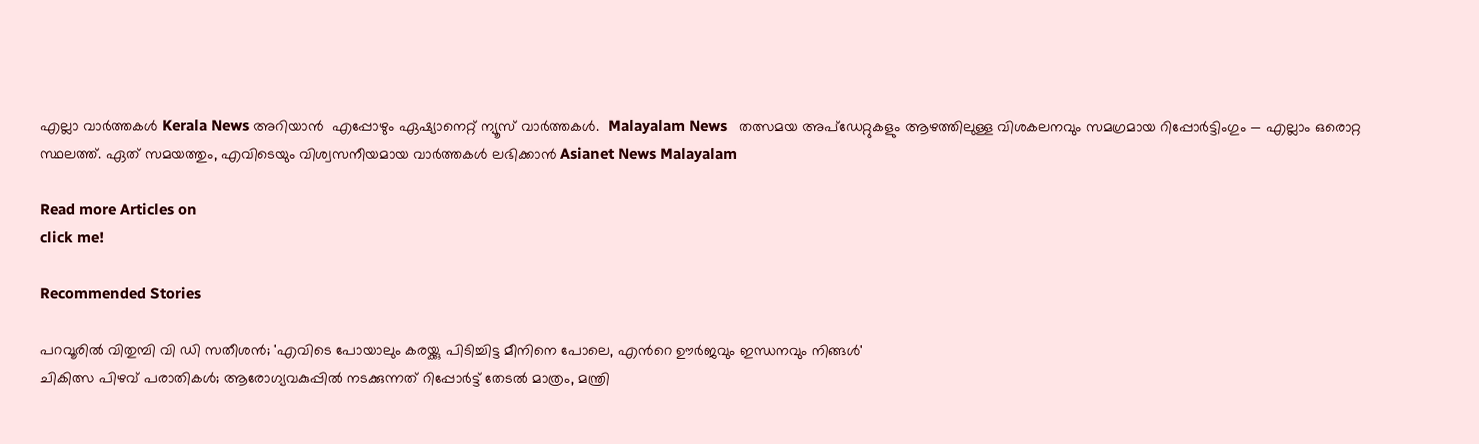എല്ലാ വാർത്തകൾ Kerala News അറിയാൻ  എപ്പോഴും ഏഷ്യാനെറ്റ് ന്യൂസ് വാർത്തകൾ.  Malayalam News   തത്സമയ അപ്‌ഡേറ്റുകളും ആഴത്തിലുള്ള വിശകലനവും സമഗ്രമായ റിപ്പോർട്ടിംഗും — എല്ലാം ഒരൊറ്റ സ്ഥലത്ത്. ഏത് സമയത്തും, എവിടെയും വിശ്വസനീയമായ വാർത്തകൾ ലഭിക്കാൻ Asianet News Malayalam

Read more Articles on
click me!

Recommended Stories

പറവൂരിൽ വിതുമ്പി വി ഡി സതീശൻ; 'എവിടെ പോയാലും കരയ്ക്കു പിടിച്ചിട്ട മീനിനെ പോലെ, എന്‍റെ ഊർജവും ഇന്ധനവും നിങ്ങൾ'
ചികിത്സ പിഴവ് പരാതികൾ; ആരോഗ്യവകുപ്പിൽ നടക്കുന്നത് റിപ്പോർട്ട് തേടൽ മാത്രം, മന്ത്രി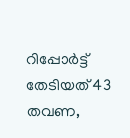റിപ്പോർട്ട് തേടിയത് 43 തവണ,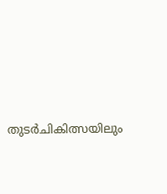തുടർചികിത്സയിലും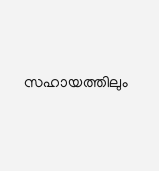സഹായത്തിലും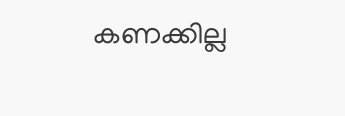കണക്കില്ല